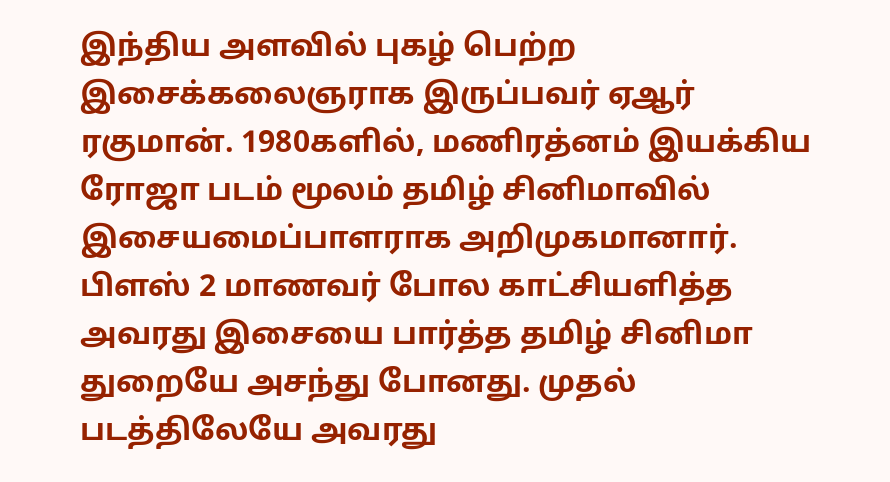இந்திய அளவில் புகழ் பெற்ற இசைக்கலைஞராக இருப்பவர் ஏஆர் ரகுமான். 1980களில், மணிரத்னம் இயக்கிய ரோஜா படம் மூலம் தமிழ் சினிமாவில் இசையமைப்பாளராக அறிமுகமானார். பிளஸ் 2 மாணவர் போல காட்சியளித்த அவரது இசையை பார்த்த தமிழ் சினிமா துறையே அசந்து போனது. முதல் படத்திலேயே அவரது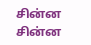சின்ன சின்ன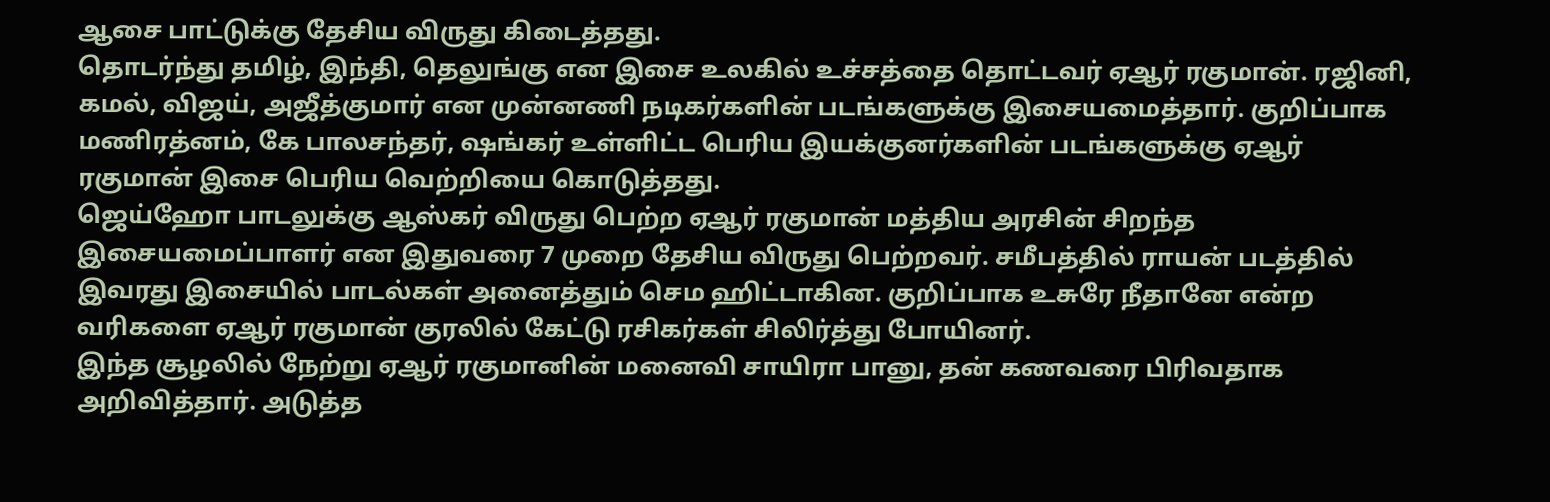ஆசை பாட்டுக்கு தேசிய விருது கிடைத்தது.
தொடர்ந்து தமிழ், இந்தி, தெலுங்கு என இசை உலகில் உச்சத்தை தொட்டவர் ஏஆர் ரகுமான். ரஜினி, கமல், விஜய், அஜீத்குமார் என முன்னணி நடிகர்களின் படங்களுக்கு இசையமைத்தார். குறிப்பாக மணிரத்னம், கே பாலசந்தர், ஷங்கர் உள்ளிட்ட பெரிய இயக்குனர்களின் படங்களுக்கு ஏஆர் ரகுமான் இசை பெரிய வெற்றியை கொடுத்தது.
ஜெய்ஹோ பாடலுக்கு ஆஸ்கர் விருது பெற்ற ஏஆர் ரகுமான் மத்திய அரசின் சிறந்த இசையமைப்பாளர் என இதுவரை 7 முறை தேசிய விருது பெற்றவர். சமீபத்தில் ராயன் படத்தில் இவரது இசையில் பாடல்கள் அனைத்தும் செம ஹிட்டாகின. குறிப்பாக உசுரே நீதானே என்ற வரிகளை ஏஆர் ரகுமான் குரலில் கேட்டு ரசிகர்கள் சிலிர்த்து போயினர்.
இந்த சூழலில் நேற்று ஏஆர் ரகுமானின் மனைவி சாயிரா பானு, தன் கணவரை பிரிவதாக அறிவித்தார். அடுத்த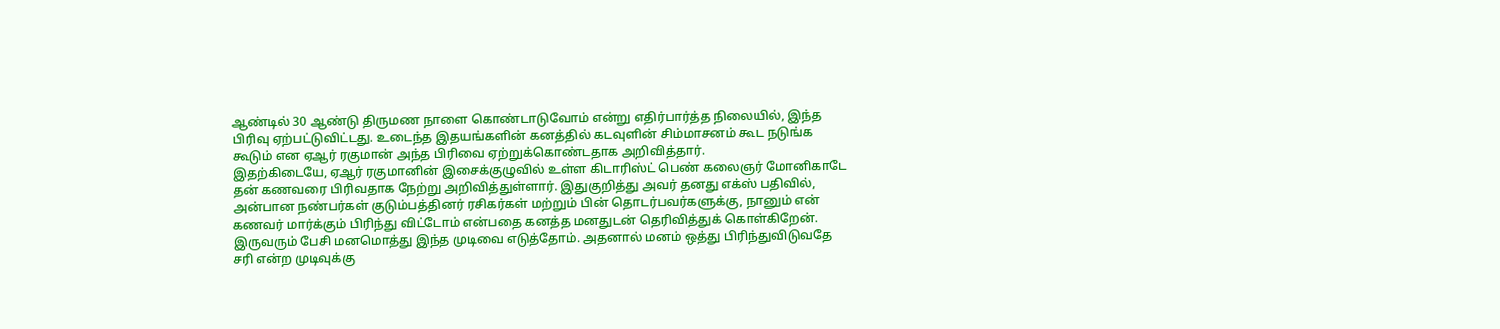ஆண்டில் 30 ஆண்டு திருமண நாளை கொண்டாடுவோம் என்று எதிர்பார்த்த நிலையில், இந்த பிரிவு ஏற்பட்டுவிட்டது. உடைந்த இதயங்களின் கனத்தில் கடவுளின் சிம்மாசனம் கூட நடுங்க கூடும் என ஏஆர் ரகுமான் அந்த பிரிவை ஏற்றுக்கொண்டதாக அறிவித்தார்.
இதற்கிடையே, ஏஆர் ரகுமானின் இசைக்குழுவில் உள்ள கிடாரிஸ்ட் பெண் கலைஞர் மோனிகாடே தன் கணவரை பிரிவதாக நேற்று அறிவித்துள்ளார். இதுகுறித்து அவர் தனது எக்ஸ் பதிவில், அன்பான நண்பர்கள் குடும்பத்தினர் ரசிகர்கள் மற்றும் பின் தொடர்பவர்களுக்கு, நானும் என் கணவர் மார்க்கும் பிரிந்து விட்டோம் என்பதை கனத்த மனதுடன் தெரிவித்துக் கொள்கிறேன்.
இருவரும் பேசி மனமொத்து இந்த முடிவை எடுத்தோம். அதனால் மனம் ஒத்து பிரிந்துவிடுவதே சரி என்ற முடிவுக்கு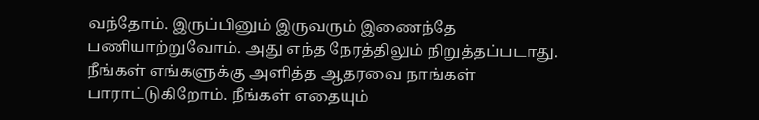வந்தோம். இருப்பினும் இருவரும் இணைந்தே பணியாற்றுவோம். அது எந்த நேரத்திலும் நிறுத்தப்படாது. நீங்கள் எங்களுக்கு அளித்த ஆதரவை நாங்கள் பாராட்டுகிறோம். நீங்கள் எதையும்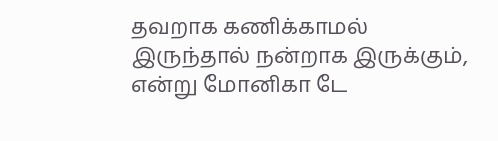தவறாக கணிக்காமல் இருந்தால் நன்றாக இருக்கும், என்று மோனிகா டே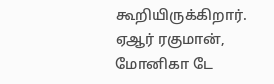கூறியிருக்கிறார். ஏஆர் ரகுமான், மோனிகா டே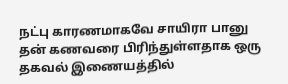நட்பு காரணமாகவே சாயிரா பானு தன் கணவரை பிரிந்துள்ளதாக ஒரு தகவல் இணையத்தில்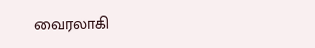வைரலாகி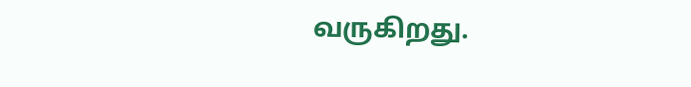வருகிறது.